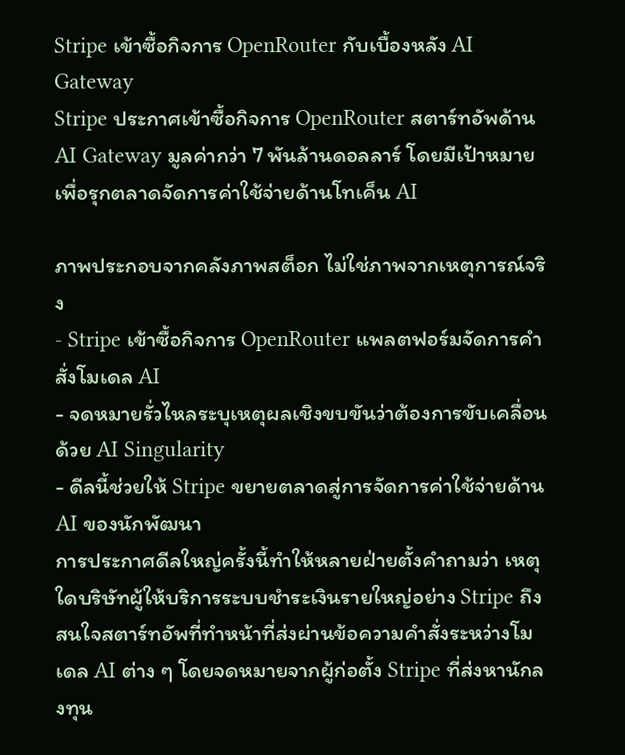Stripe เข้าซื้อกิจการ OpenRouter กับเบื้องหลัง AI Gateway
Stripe ประกาศเข้าซื้อกิจการ OpenRouter สตาร์ทอัพด้าน AI Gateway มูลค่ากว่า 7 พันล้านดอลลาร์ โดยมีเป้าหมายเพื่อรุกตลาดจัดการค่าใช้จ่ายด้านโทเค็น AI

ภาพประกอบจากคลังภาพสต็อก ไม่ใช่ภาพจากเหตุการณ์จริง
- Stripe เข้าซื้อกิจการ OpenRouter แพลตฟอร์มจัดการคำสั่งโมเดล AI
- จดหมายรั่วไหลระบุเหตุผลเชิงขบขันว่าต้องการขับเคลื่อนด้วย AI Singularity
- ดีลนี้ช่วยให้ Stripe ขยายตลาดสู่การจัดการค่าใช้จ่ายด้าน AI ของนักพัฒนา
การประกาศดีลใหญ่ครั้งนี้ทำให้หลายฝ่ายตั้งคำถามว่า เหตุใดบริษัทผู้ให้บริการระบบชำระเงินรายใหญ่อย่าง Stripe ถึงสนใจสตาร์ทอัพที่ทำหน้าที่ส่งผ่านข้อความคำสั่งระหว่างโมเดล AI ต่าง ๆ โดยจดหมายจากผู้ก่อตั้ง Stripe ที่ส่งหานักลงทุน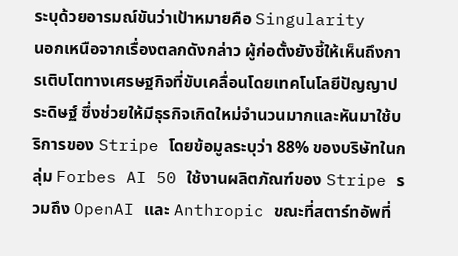ระบุด้วยอารมณ์ขันว่าเป้าหมายคือ Singularity
นอกเหนือจากเรื่องตลกดังกล่าว ผู้ก่อตั้งยังชี้ให้เห็นถึงการเติบโตทางเศรษฐกิจที่ขับเคลื่อนโดยเทคโนโลยีปัญญาประดิษฐ์ ซึ่งช่วยให้มีธุรกิจเกิดใหม่จำนวนมากและหันมาใช้บริการของ Stripe โดยข้อมูลระบุว่า 88% ของบริษัทในกลุ่ม Forbes AI 50 ใช้งานผลิตภัณฑ์ของ Stripe รวมถึง OpenAI และ Anthropic ขณะที่สตาร์ทอัพที่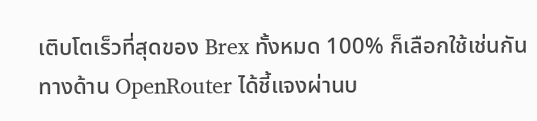เติบโตเร็วที่สุดของ Brex ทั้งหมด 100% ก็เลือกใช้เช่นกัน
ทางด้าน OpenRouter ได้ชี้แจงผ่านบ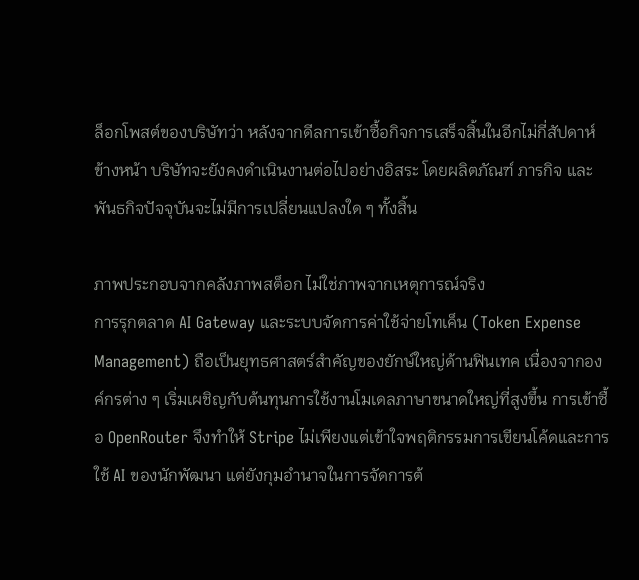ล็อกโพสต์ของบริษัทว่า หลังจากดีลการเข้าซื้อกิจการเสร็จสิ้นในอีกไม่กี่สัปดาห์ข้างหน้า บริษัทจะยังคงดำเนินงานต่อไปอย่างอิสระ โดยผลิตภัณฑ์ ภารกิจ และพันธกิจปัจจุบันจะไม่มีการเปลี่ยนแปลงใด ๆ ทั้งสิ้น

ภาพประกอบจากคลังภาพสต็อก ไม่ใช่ภาพจากเหตุการณ์จริง
การรุกตลาด AI Gateway และระบบจัดการค่าใช้จ่ายโทเค็น (Token Expense Management) ถือเป็นยุทธศาสตร์สำคัญของยักษ์ใหญ่ด้านฟินเทค เนื่องจากองค์กรต่าง ๆ เริ่มเผชิญกับต้นทุนการใช้งานโมเดลภาษาขนาดใหญ่ที่สูงขึ้น การเข้าซื้อ OpenRouter จึงทำให้ Stripe ไม่เพียงแต่เข้าใจพฤติกรรมการเขียนโค้ดและการใช้ AI ของนักพัฒนา แต่ยังกุมอำนาจในการจัดการต้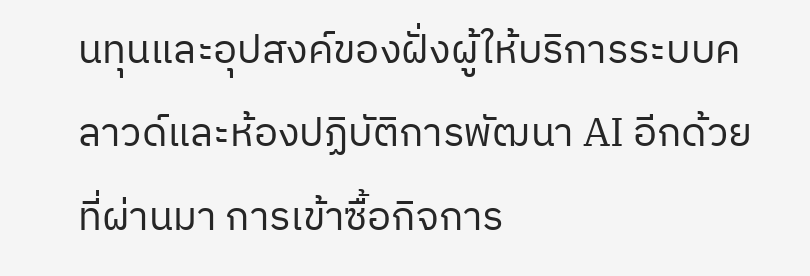นทุนและอุปสงค์ของฝั่งผู้ให้บริการระบบคลาวด์และห้องปฏิบัติการพัฒนา AI อีกด้วย
ที่ผ่านมา การเข้าซื้อกิจการ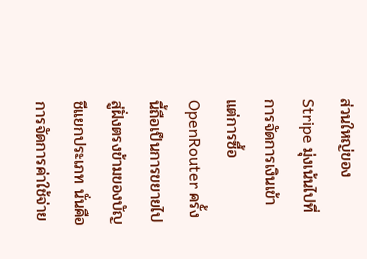ส่วนใหญ่ของ Stripe มุ่งเน้นไปที่การจัดการเงินเข้า แต่การซื้อ OpenRouter ครั้งนี้ถือเป็นการขยายไปสู่ฝั่งตรงข้ามของบัญชีแยกประเภท นั่นคือการจัดการค่าใช้จ่าย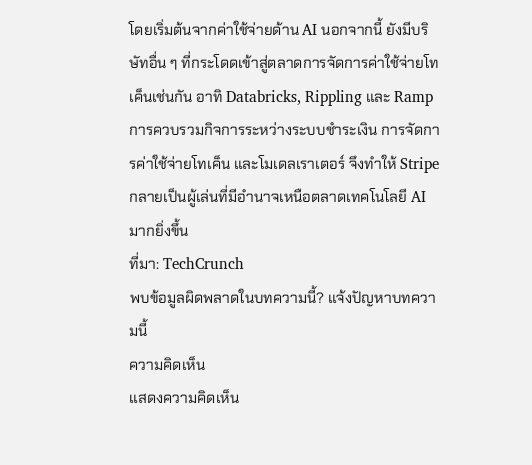โดยเริ่มต้นจากค่าใช้จ่ายด้าน AI นอกจากนี้ ยังมีบริษัทอื่น ๆ ที่กระโดดเข้าสู่ตลาดการจัดการค่าใช้จ่ายโทเค็นเช่นกัน อาทิ Databricks, Rippling และ Ramp
การควบรวมกิจการระหว่างระบบชำระเงิน การจัดการค่าใช้จ่ายโทเค็น และโมเดลเราเตอร์ จึงทำให้ Stripe กลายเป็นผู้เล่นที่มีอำนาจเหนือตลาดเทคโนโลยี AI มากยิ่งขึ้น
ที่มา: TechCrunch
พบข้อมูลผิดพลาดในบทความนี้? แจ้งปัญหาบทความนี้
ความคิดเห็น
แสดงความคิดเห็น